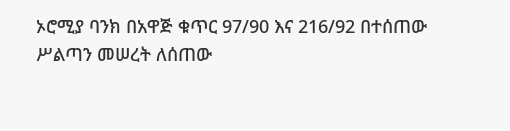ኦሮሚያ ባንክ በአዋጅ ቁጥር 97/90 እና 216/92 በተሰጠው ሥልጣን መሠረት ለሰጠው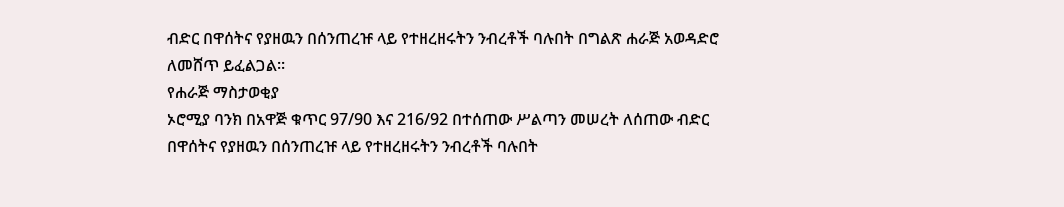ብድር በዋሰትና የያዘዉን በሰንጠረዡ ላይ የተዘረዘሩትን ንብረቶች ባሉበት በግልጽ ሐራጅ አወዳድሮ ለመሸጥ ይፈልጋል፡፡
የሐራጅ ማስታወቂያ
ኦሮሚያ ባንክ በአዋጅ ቁጥር 97/90 እና 216/92 በተሰጠው ሥልጣን መሠረት ለሰጠው ብድር በዋሰትና የያዘዉን በሰንጠረዡ ላይ የተዘረዘሩትን ንብረቶች ባሉበት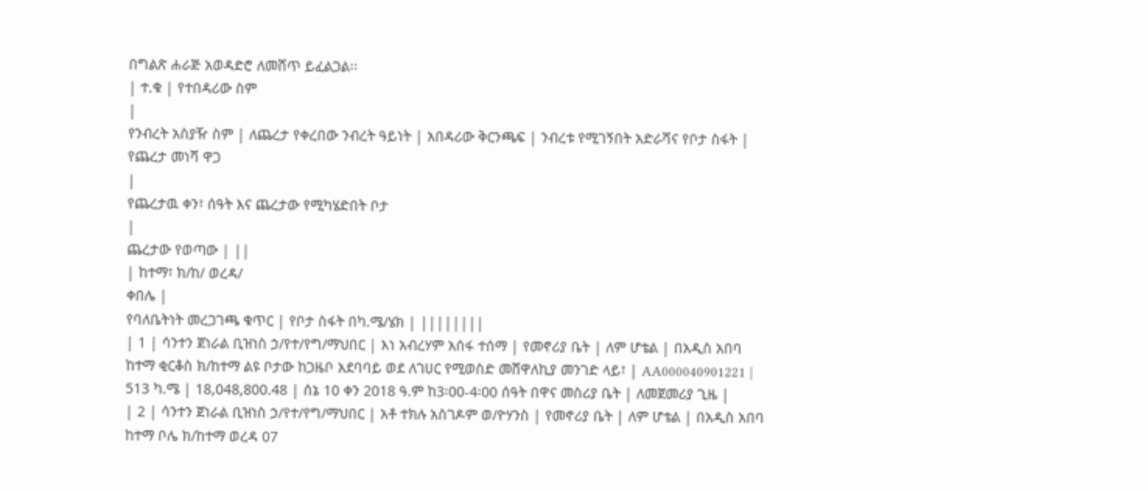በግልጽ ሐራጅ አወዳድሮ ለመሸጥ ይፈልጋል፡፡
| ተ.ቁ | የተበዳሪው ስም
|
የንብረት አስያዥ ስም | ለጨረታ የቀረበው ንብረት ዓይነት | አበዳሪው ቅርንጫፍ | ንብረቱ የሚገኝበት አድራሻና የቦታ ስፋት | የጨረታ መነሻ ዋጋ
|
የጨረታዉ ቀን፣ ሰዓት እና ጨረታው የሚካሄድበት ቦታ
|
ጨረታው የወጣው | ||
| ከተማ፣ ክ/ከ/ ወረዳ/
ቀበሌ |
የባለቤትነት መረጋገጫ ቁጥር | የቦታ ስፋት በካ.ሜ/ሄክ | ||||||||
| 1 | ሳንተን ጀነራል ቢዝነስ ኃ/የተ/የግ/ማህበር | እነ አብረሃም አሰፋ ተሰማ | የመኖሪያ ቤት | ለም ሆቴል | በአዲስ አበባ ከተማ ቂርቆስ ክ/ከተማ ልዩ ቦታው ከጋዜቦ አደባባይ ወደ ለገሀር የሚወስድ መሸዋለኪያ መንገድ ላይ፣ | AA000040901221 | 513 ካ.ሜ | 18,048,800.48 | ሰኔ 10 ቀን 2018 ዓ.ም ከ3፡00-4፡00 ሰዓት በዋና መስሪያ ቤት | ለመጀመሪያ ጊዜ |
| 2 | ሳንተን ጀነራል ቢዝነስ ኃ/የተ/የግ/ማህበር | አቶ ተክሉ አስገዶም ወ/ዮሃንስ | የመኖሪያ ቤት | ለም ሆቴል | በአዲስ አበባ ከተማ ቦሌ ክ/ከተማ ወረዳ 07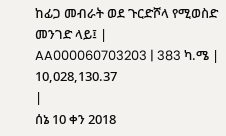ከፊጋ መብራት ወደ ጉርድሾላ የሚወስድ መንገድ ላይ፤ | AA000060703203 | 383 ካ.ሜ | 10,028,130.37
|
ሰኔ 10 ቀን 2018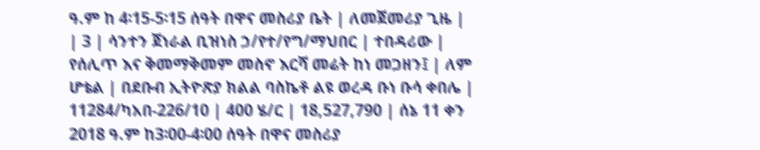ዓ.ም ከ 4፡15-5፡15 ሰዓት በዋና መስሪያ ቤት | ለመጀመሪያ ጊዜ |
| 3 | ሳንተን ጀነራል ቢዝነስ ኃ/የተ/የግ/ማህበር | ተበዳሪው | የሰሊጥ እና ቅመማቅመም መስኖ እርሻ መሬት ከነ መጋዘን፤ | ለም ሆቴል | በደቡብ ኢትዮጽያ ክልል ባስኬቶ ልዩ ወረዳ ቡነ ቡሳ ቀበሌ | 11284/ካአበ-226/10 | 400 ሄ/ር | 18,527,790 | ሰኔ 11 ቀን 2018 ዓ.ም ከ3፡00-4፡00 ሰዓት በዋና መስሪያ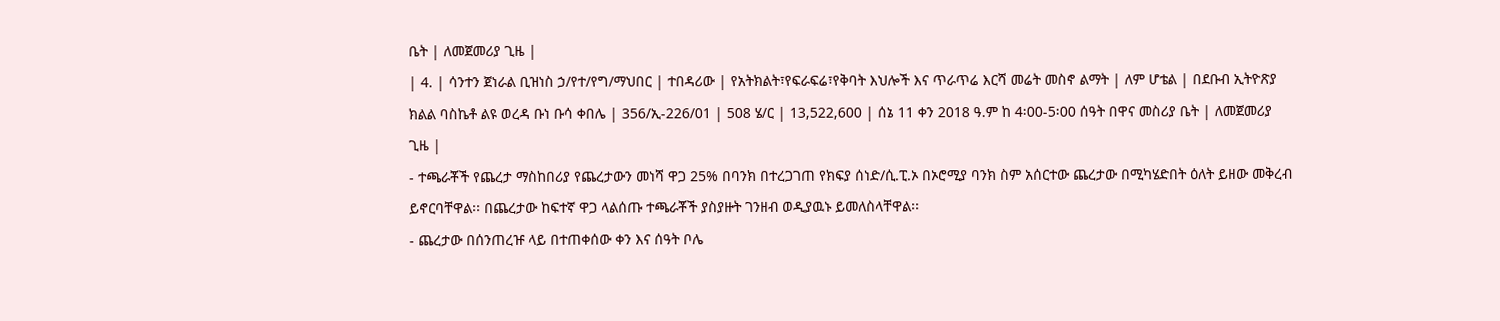ቤት | ለመጀመሪያ ጊዜ |
| 4. | ሳንተን ጀነራል ቢዝነስ ኃ/የተ/የግ/ማህበር | ተበዳሪው | የአትክልት፣የፍራፍሬ፣የቅባት እህሎች እና ጥራጥሬ እርሻ መሬት መስኖ ልማት | ለም ሆቴል | በደቡብ ኢትዮጽያ ክልል ባስኬቶ ልዩ ወረዳ ቡነ ቡሳ ቀበሌ | 356/ኢ-226/01 | 508 ሄ/ር | 13,522,600 | ሰኔ 11 ቀን 2018 ዓ.ም ከ 4፡00-5፡00 ሰዓት በዋና መስሪያ ቤት | ለመጀመሪያ ጊዜ |
- ተጫራቾች የጨረታ ማስከበሪያ የጨረታውን መነሻ ዋጋ 25% በባንክ በተረጋገጠ የክፍያ ሰነድ/ሲ.ፒ.ኦ በኦሮሚያ ባንክ ስም አሰርተው ጨረታው በሚካሄድበት ዕለት ይዘው መቅረብ ይኖርባቸዋል፡፡ በጨረታው ከፍተኛ ዋጋ ላልሰጡ ተጫራቾች ያስያዙት ገንዘብ ወዲያዉኑ ይመለስላቸዋል፡፡
- ጨረታው በሰንጠረዡ ላይ በተጠቀሰው ቀን እና ሰዓት ቦሌ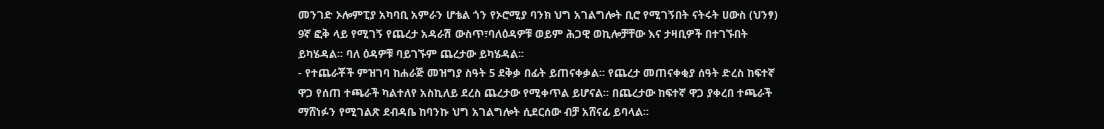መንገድ ኦሎምፒያ አካባቢ አምራን ሆቴል ጎን የኦሮሚያ ባንክ ህግ አገልግሎት ቢሮ የሚገኝበት ናትሩት ሀውስ (ህንፃ) 9ኛ ፎቅ ላይ የሚገኝ የጨረታ አዳራሽ ውስጥ፣ባለዕዳዎቹ ወይም ሕጋዊ ወኪሎቻቸው እና ታዛቢዎች በተገኙበት ይካሄዳል፡፡ ባለ ዕዳዎቹ ባይገኙም ጨረታው ይካሄዳል፡፡
- የተጨራቾች ምዝገባ ከሐራጅ መዝግያ ስዓት 5 ደቅቃ በፊት ይጠናቀቃል፡፡ የጨረታ መጠናቀቂያ ሰዓት ድረስ ከፍተኛ ዋጋ የሰጠ ተጫራች ካልተለየ አስኪለይ ደረስ ጨረታው የሚቀጥል ይሆናል፡፡ በጨረታው ከፍተኛ ዋጋ ያቀረበ ተጫራች ማሸነፉን የሚገልጽ ደብዳቤ ከባንኩ ህግ አገልግሎት ሲደርሰው ብቻ አሸናፊ ይባላል፡፡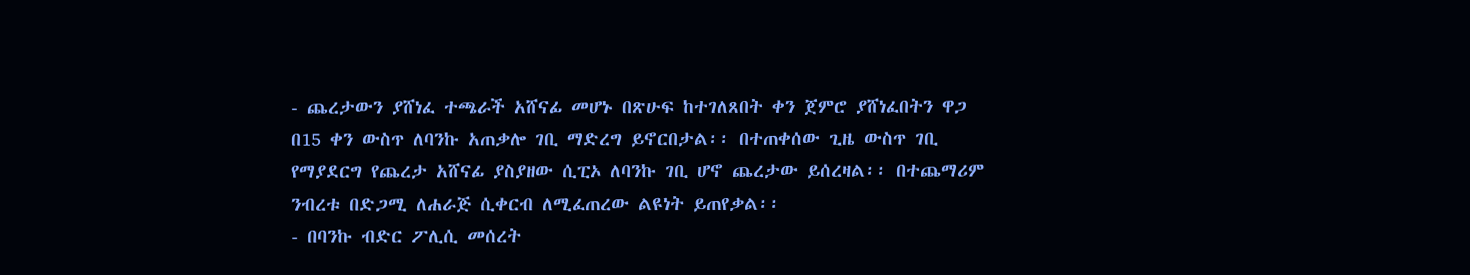- ጨረታውን ያሸነፈ ተጫራች አሸናፊ መሆኑ በጽሁፍ ከተገለጸበት ቀን ጀምሮ ያሸነፈበትን ዋጋ በ15 ቀን ውስጥ ለባንኩ አጠቃሎ ገቢ ማድረግ ይኖርበታል፡፡ በተጠቀሰው ጊዜ ውስጥ ገቢ የማያደርግ የጨረታ አሸናፊ ያስያዘው ሲፒኦ ለባንኩ ገቢ ሆኖ ጨረታው ይሰረዛል፡፡ በተጨማሪም ንብረቱ በድጋሚ ለሐራጅ ሲቀርብ ለሚፈጠረው ልዩነት ይጠየቃል፡፡
- በባንኩ ብድር ፖሊሲ መሰረት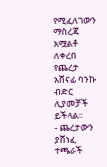የሚፈለገውን ማስረጃ አሟልቶ ለቀረበ የጨረታ አሸናፊ ባንኩ ብድር ሊያመቻች ይችላል፡፡
- ጨረታውን ያሸነፈ ተጫራች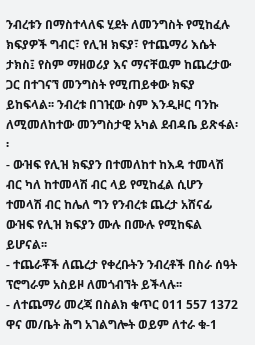ንብረቱን በማስተላለፍ ሂደት ለመንግስት የሚከፈሉ ክፍያዎች ግብር፣ የሊዝ ክፍያ፣ የተጨማሪ እሴት ታክስ፤ የስም ማዘወሪያ እና ማናቸዉም ከጨረታው ጋር በተገናኘ መንግስት የሚጠይቀው ክፍያ ይከፍላል፡፡ ንብረቱ በገዢው ስም እንዲዞር ባንኩ ለሚመለከተው መንግስታዊ አካል ደብዳቤ ይጽፋል፡፡
- ውዝፍ የሊዝ ክፍያን በተመለከተ ከእዳ ተመላሽ ብር ካለ ከተመላሽ ብር ላይ የሚከፈል ሲሆን ተመላሽ ብር ከሌለ ግን የንብረቱ ጨረታ አሸናፊ ውዝፍ የሊዝ ክፍያን ሙሉ በሙሉ የሚከፍል ይሆናል፡፡
- ተጨራቾች ለጨረታ የቀረቡትን ንብረቶች በስራ ሰዓት ፕሮግራም አስይዞ ለመጎብኘት ይችላሉ፡፡
- ለተጨማሪ መረጃ በስልክ ቁጥር 011 557 1372 ዋና መ/ቤት ሕግ አገልግሎት ወይም ለተራ ቁ-1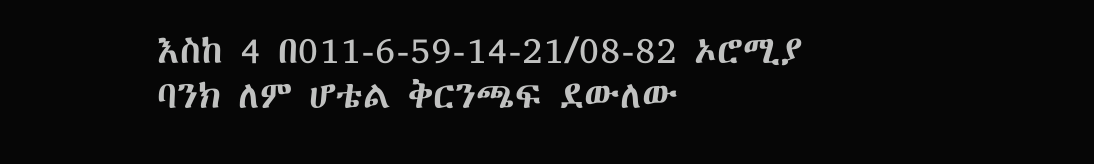እስከ 4 በ011-6-59-14-21/08-82 ኦሮሚያ ባንክ ለም ሆቴል ቅርንጫፍ ደውለው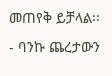መጠየቅ ይቻላል፡፡
- ባንኩ ጨረታውን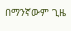በማንኛውም ጊዜ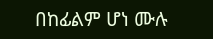በከፊልም ሆነ ሙሉ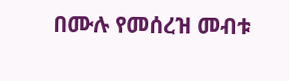በሙሉ የመሰረዝ መብቱ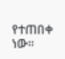የተጠበቀ ነው፡፡